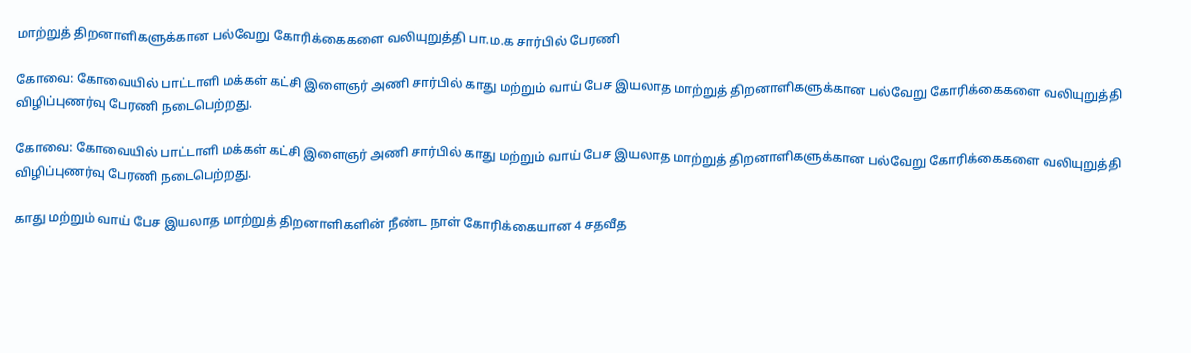மாற்றுத் திறனாளிகளுக்கான பல்வேறு கோரிக்கைகளை வலியுறுத்தி பா.ம.க சார்பில் பேரணி

கோவை: கோவையில் பாட்டாளி மக்கள் கட்சி இளைஞர் அணி சார்பில் காது மற்றும் வாய் பேச இயலாத மாற்றுத் திறனாளிகளுக்கான பல்வேறு கோரிக்கைகளை வலியுறுத்தி விழிப்புணர்வு பேரணி நடைபெற்றது.

கோவை: கோவையில் பாட்டாளி மக்கள் கட்சி இளைஞர் அணி சார்பில் காது மற்றும் வாய் பேச இயலாத மாற்றுத் திறனாளிகளுக்கான பல்வேறு கோரிக்கைகளை வலியுறுத்தி விழிப்புணர்வு பேரணி நடைபெற்றது.

காது மற்றும் வாய் பேச இயலாத மாற்றுத் திறனாளிகளின் நீண்ட நாள் கோரிக்கையான 4 சதவீத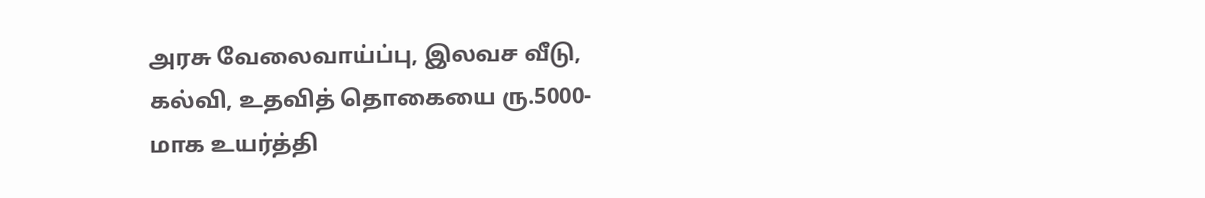அரசு வேலைவாய்ப்பு, இலவச வீடு, கல்வி, உதவித் தொகையை ரு.5000-மாக உயர்த்தி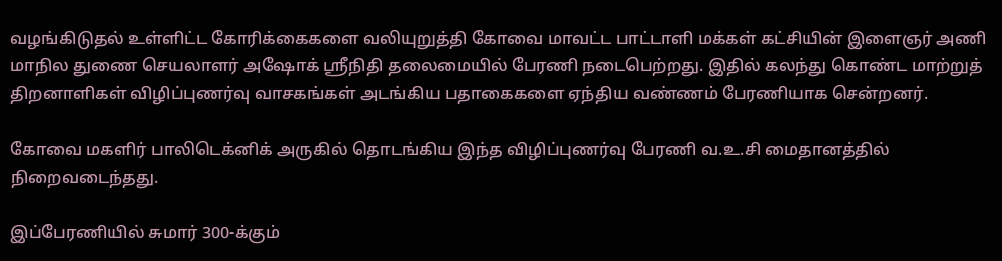வழங்கிடுதல் உள்ளிட்ட கோரிக்கைகளை வலியுறுத்தி கோவை மாவட்ட பாட்டாளி மக்கள் கட்சியின் இளைஞர் அணி மாநில துணை செயலாளர் அஷோக் ஸ்ரீநிதி தலைமையில் பேரணி நடைபெற்றது. இதில் கலந்து கொண்ட மாற்றுத் திறனாளிகள் விழிப்புணர்வு வாசகங்கள் அடங்கிய பதாகைகளை ஏந்திய வண்ணம் பேரணியாக சென்றனர்.

கோவை மகளிர் பாலிடெக்னிக் அருகில் தொடங்கிய இந்த விழிப்புணர்வு பேரணி வ.உ.சி மைதானத்தில் நிறைவடைந்தது.

இப்பேரணியில் சுமார் 300-க்கும்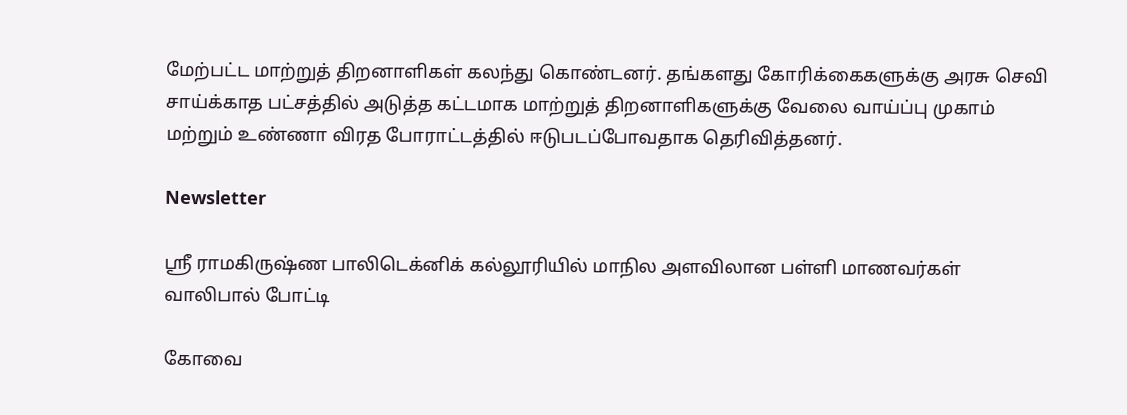மேற்பட்ட மாற்றுத் திறனாளிகள் கலந்து கொண்டனர். தங்களது கோரிக்கைகளுக்கு அரசு செவி சாய்க்காத பட்சத்தில் அடுத்த கட்டமாக மாற்றுத் திறனாளிகளுக்கு வேலை வாய்ப்பு முகாம் மற்றும் உண்ணா விரத போராட்டத்தில் ஈடுபடப்போவதாக தெரிவித்தனர்.

Newsletter

ஸ்ரீ ராமகிருஷ்ண பாலிடெக்னிக் கல்லூரியில் மாநில அளவிலான பள்ளி மாணவர்கள் வாலிபால் போட்டி

கோவை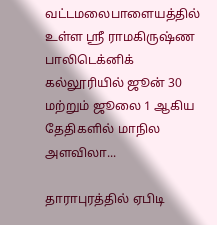வட்டமலைபாளையத்தில் உள்ள ஸ்ரீ ராமகிருஷ்ண பாலிடெக்னிக் கல்லூரியில் ஜூன் 30 மற்றும் ஜூலை 1 ஆகிய தேதிகளில் மாநில அளவிலா...

தாராபுரத்தில் ஏபிடி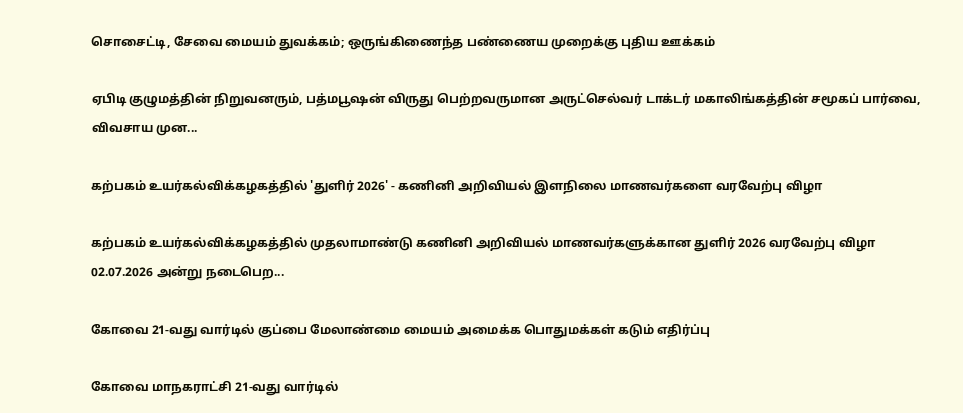சொசைட்டி, சேவை மையம் துவக்கம்; ஒருங்கிணைந்த பண்ணைய முறைக்கு புதிய ஊக்கம்

ஏபிடி குழுமத்தின் நிறுவனரும், பத்மபூஷன் விருது பெற்றவருமான அருட்செல்வர் டாக்டர் மகாலிங்கத்தின் சமூகப் பார்வை, விவசாய முன...

கற்பகம் உயர்கல்விக்கழகத்தில் 'துளிர் 2026' - கணினி அறிவியல் இளநிலை மாணவர்களை வரவேற்பு விழா

கற்பகம் உயர்கல்விக்கழகத்தில் முதலாமாண்டு கணினி அறிவியல் மாணவர்களுக்கான துளிர் 2026 வரவேற்பு விழா 02.07.2026 அன்று நடைபெற...

கோவை 21-வது வார்டில் குப்பை மேலாண்மை மையம் அமைக்க பொதுமக்கள் கடும் எதிர்ப்பு

கோவை மாநகராட்சி 21-வது வார்டில்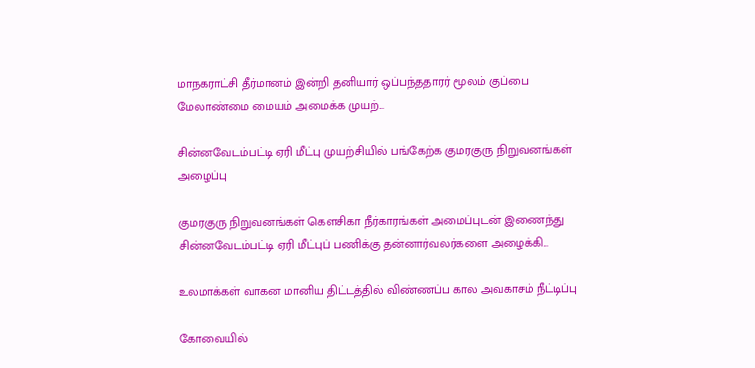மாநகராட்சி தீர்மானம் இன்றி தனியார் ஒப்பந்ததாரர் மூலம் குப்பை மேலாண்மை மையம் அமைக்க முயற்...

சின்னவேடம்பட்டி ஏரி மீட்பு முயற்சியில் பங்கேற்க குமரகுரு நிறுவனங்கள் அழைப்பு

குமரகுரு நிறுவனங்கள் கெளசிகா நீர்காரங்கள் அமைப்புடன் இணைந்து சின்னவேடம்பட்டி ஏரி மீட்புப் பணிக்கு தன்னார்வலர்களை அழைக்கி...

உலமாக்கள் வாகன மானிய திட்டத்தில் விண்ணப்ப கால அவகாசம் நீட்டிப்பு

கோவையில்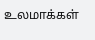உலமாக்கள்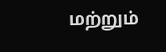மற்றும்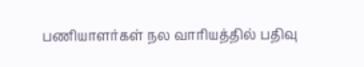பணியாளர்கள் நல வாரியத்தில் பதிவு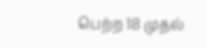பெற்ற 18 முதல்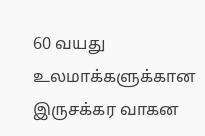60 வயது உலமாக்களுக்கான இருசக்கர வாகன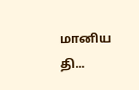மானிய தி...